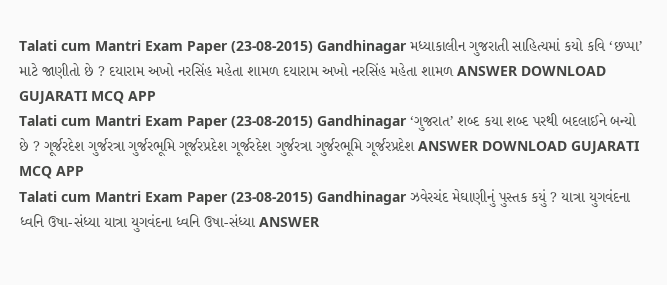Talati cum Mantri Exam Paper (23-08-2015) Gandhinagar મધ્યાકાલીન ગુજરાતી સાહિત્યમાં કયો કવિ ‘છપ્પા’ માટે જાણીતો છે ? દયારામ અખો નરસિંહ મહેતા શામળ દયારામ અખો નરસિંહ મહેતા શામળ ANSWER DOWNLOAD GUJARATI MCQ APP
Talati cum Mantri Exam Paper (23-08-2015) Gandhinagar ‘ગુજરાત’ શબ્દ કયા શબ્દ પરથી બદલાઈને બન્યો છે ? ગૂર્જરદેશ ગુર્જરત્રા ગુર્જરભૂમિ ગૂર્જરપ્રદેશ ગૂર્જરદેશ ગુર્જરત્રા ગુર્જરભૂમિ ગૂર્જરપ્રદેશ ANSWER DOWNLOAD GUJARATI MCQ APP
Talati cum Mantri Exam Paper (23-08-2015) Gandhinagar ઝવેરચંદ મેઘાણીનું પુસ્તક કયું ? યાત્રા યુગવંદના ધ્વનિ ઉષા-સંધ્યા યાત્રા યુગવંદના ધ્વનિ ઉષા-સંધ્યા ANSWER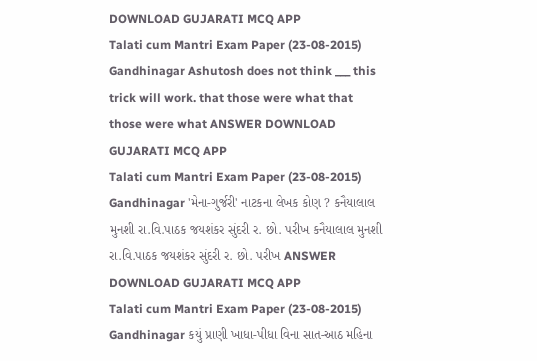DOWNLOAD GUJARATI MCQ APP
Talati cum Mantri Exam Paper (23-08-2015) Gandhinagar Ashutosh does not think ___ this trick will work. that those were what that those were what ANSWER DOWNLOAD GUJARATI MCQ APP
Talati cum Mantri Exam Paper (23-08-2015) Gandhinagar 'મેના-ગુર્જરી' નાટકના લેખક કોણ ? કનૈયાલાલ મુનશી રા.વિ.પાઠક જયશંકર સુંદરી ર. છો. પરીખ કનૈયાલાલ મુનશી રા.વિ.પાઠક જયશંકર સુંદરી ર. છો. પરીખ ANSWER DOWNLOAD GUJARATI MCQ APP
Talati cum Mantri Exam Paper (23-08-2015) Gandhinagar કયું પ્રાણી ખાધા-પીધા વિના સાત-આઠ મહિના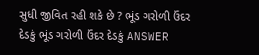સુધી જીવિત રહી શકે છે ? ભૂંડ ગરોળી ઉંદર દેડકું ભૂંડ ગરોળી ઉંદર દેડકું ANSWER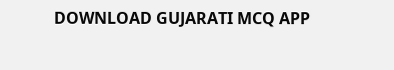DOWNLOAD GUJARATI MCQ APP